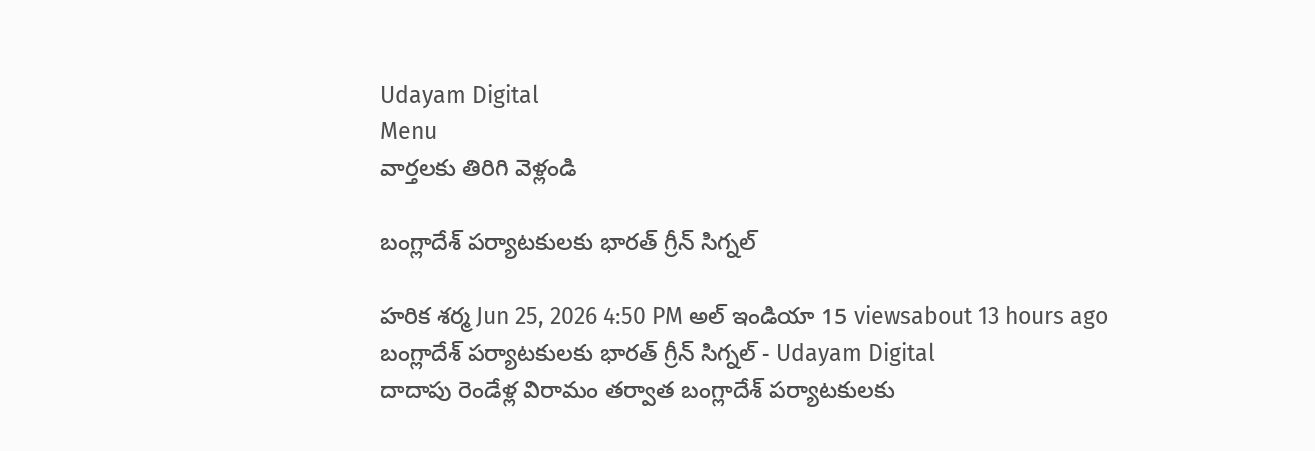Udayam Digital
Menu
వార్తలకు తిరిగి వెళ్లండి

బంగ్లాదేశ్‌ పర్యాటకులకు భారత్‌ గ్రీన్‌ సిగ్నల్‌

హరిక శర్మ Jun 25, 2026 4:50 PM అల్ ఇండియా 15 viewsabout 13 hours ago
బంగ్లాదేశ్‌ పర్యాటకులకు భారత్‌ గ్రీన్‌ సిగ్నల్‌ - Udayam Digital
దాదాపు రెండేళ్ల విరామం తర్వాత బంగ్లాదేశ్ పర్యాటకులకు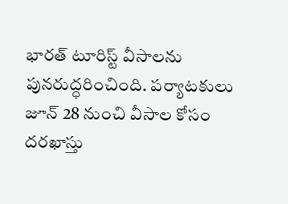భారత్ టూరిస్ట్ వీసాలను పునరుద్ధరించింది. పర్యాటకులు జూన్ 28 నుంచి వీసాల కోసం దరఖాస్తు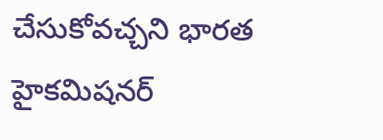చేసుకోవచ్చని భారత హైకమిషనర్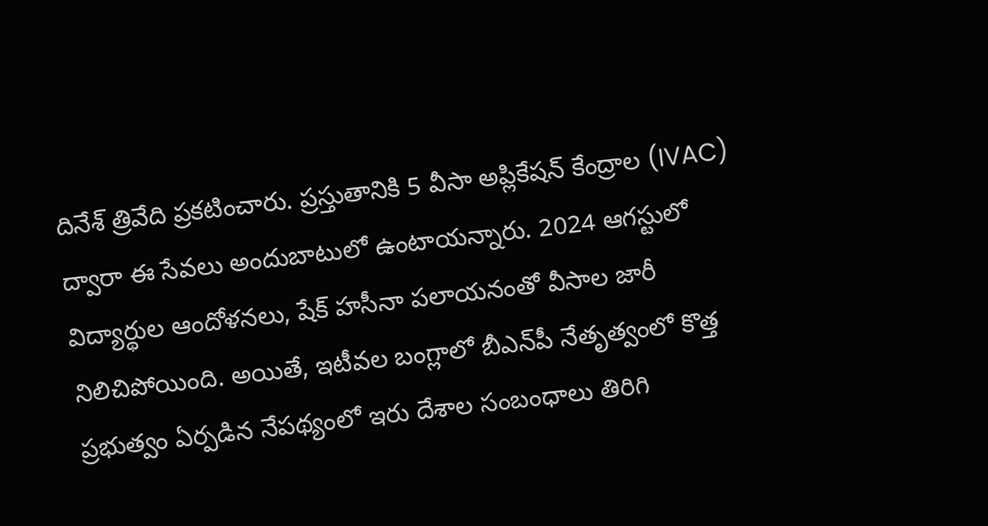దినేశ్ త్రివేది ప్రకటించారు. ప్రస్తుతానికి 5 వీసా అప్లికేషన్ కేంద్రాల (IVAC) ద్వారా ఈ సేవలు అందుబాటులో ఉంటాయన్నారు. 2024 ఆగస్టులో విద్యార్థుల ఆందోళనలు, షేక్ హసీనా పలాయనంతో వీసాల జారీ నిలిచిపోయింది. అయితే, ఇటీవల బంగ్లాలో బీఎన్‌పీ నేతృత్వంలో కొత్త ప్రభుత్వం ఏర్పడిన నేపథ్యంలో ఇరు దేశాల సంబంధాలు తిరిగి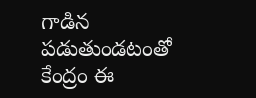గాడిన పడుతుండటంతో కేంద్రం ఈ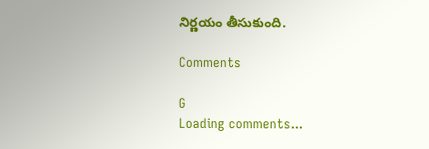నిర్ణయం తీసుకుంది.

Comments

G
Loading comments...